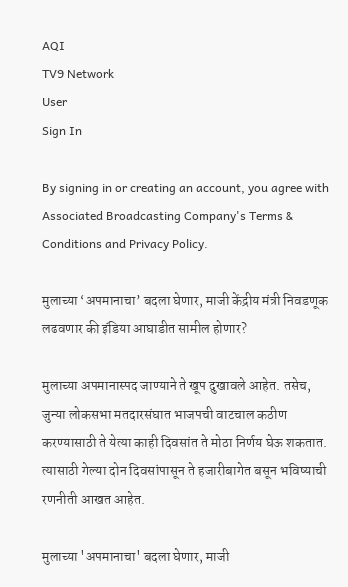AQI
TV9 Network
User
Sign In

By signing in or creating an account, you agree with Associated Broadcasting Company's Terms & Conditions and Privacy Policy.

मुलाच्या ‘अपमानाचा’ बदला घेणार, माजी केंद्रीय मंत्री निवडणूक लढवणार की इंडिया आघाडीत सामील होणार?

मुलाच्या अपमानास्पद जाण्याने ते खूप दुखावले आहेत. तसेच, जुन्या लोकसभा मतदारसंघात भाजपची वाटचाल कठीण करण्यासाठी ते येत्या काही दिवसांत ते मोठा निर्णय घेऊ शकतात. त्यासाठी गेल्या दोन दिवसांपासून ते हजारीबागेत बसून भविष्याची रणनीती आखत आहेत.

मुलाच्या 'अपमानाचा' बदला घेणार, माजी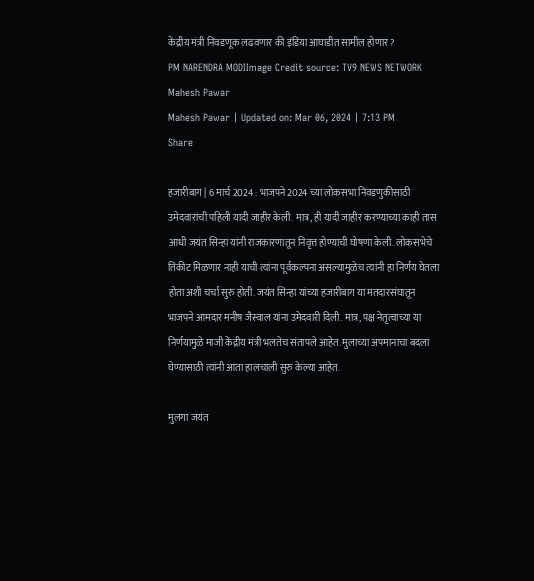केंद्रीय मंत्री निवडणूक लढवणार की इंडिया आघाडीत सामील होणार?
PM NARENDRA MODIImage Credit source: TV9 NEWS NETWORK
Mahesh Pawar
Mahesh Pawar | Updated on: Mar 06, 2024 | 7:13 PM
Share

हजारीबाग | 6 मार्च 2024 : भाजपने 2024 च्या लोकसभा निवडणुकीसाठी उमेदवारांची पहिली यादी जाहीर केली. मात्र, ही यादी जाहीर करण्याच्या काही तास आधी जयंत सिन्हा यांनी राजकारणातून निवृत्त होण्याची घोषणा केली. लोकसभेचे तिकीट मिळणार नाही याची त्यांना पूर्वकल्पना असल्यामुळेच त्यांनी हा निर्णय घेतला होता अशी चर्चा सुरु होती. जयंत सिन्हा यांच्या हजारीबाग या मतदारसंघातून भाजपने आमदार मनीष जैस्वाल यांना उमेदवारी दिली. मात्र, पक्ष नेतृत्वाच्या या निर्णयामुळे माजी केंद्रीय मंत्री भलतेच संतापले आहेत. मुलाच्या अपमानाचा बदला घेण्यासाठी त्यांनी आता हालचाली सुरु केल्या आहेत.

मुलगा जयंत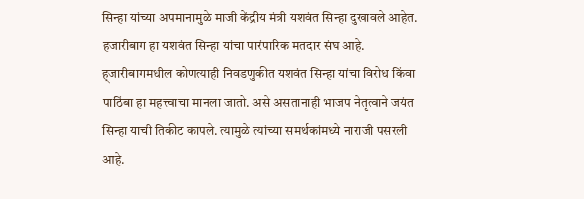सिन्हा यांच्या अपमानामुळे माजी केंद्रीय मंत्री यशवंत सिन्हा दुखावले आहेत. हजारीबाग हा यशवंत सिन्हा यांचा पारंपारिक मतदार संघ आहे. ह्जारीबागमधील कोणत्याही निवडणुकीत यशवंत सिन्हा यांचा विरोध किंवा पाठिंबा हा महत्त्वाचा मानला जातो. असे असतानाही भाजप नेतृत्वाने जयंत सिन्हा याची तिकीट कापले. त्यामुळे त्यांच्या समर्थकांमध्ये नाराजी पसरली आहे.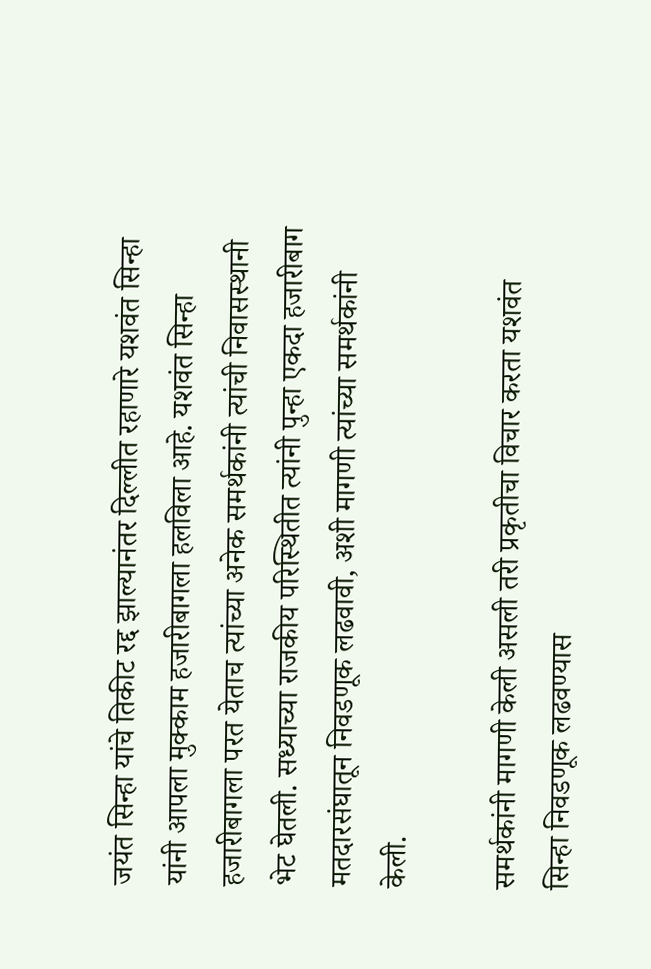जयंत सिन्हा यांचे तिकीट रद्द झाल्यानंतर दिल्लीत रहाणारे यशवंत सिन्हा यांनी आपला मुक्काम हजारीबागला हलविला आहे. यशवंत सिन्हा हजारीबागला परत येताच त्यांच्या अनेक समर्थकांनी त्यांची निवासस्थानी भेट घेतली. सध्याच्या राजकीय परिस्थितीत त्यांनी पुन्हा एकदा हजारीबाग मतदारसंघातून निवडणूक लढवावी, अशी मागणी त्यांच्या समर्थकांनी केली.

समर्थकांनी मागणी केली असली तरी प्रकृतीचा विचार करता यशवंत सिन्हा निवडणूक लढवण्यास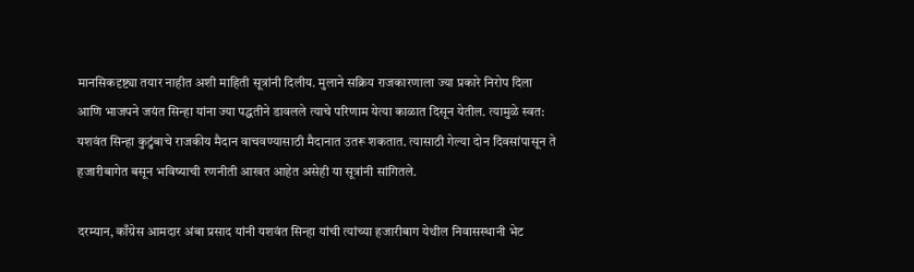मानसिकदृष्ट्या तयार नाहीत अशी माहिती सूत्रांनी दिलीय. मुलाने सक्रिय राजकारणाला ज्या प्रकारे निरोप दिला आणि भाजपने जयंत सिन्हा यांना ज्या पद्धतीने डावलले त्याचे परिणाम येत्या काळात दिसून येतील. त्यामुळे स्वत: यशवंत सिन्हा कुटुंबाचे राजकीय मैदान वाचवण्यासाठी मैदानात उतरू शकतात. त्यासाठी गेल्या दोन दिवसांपासून ते हजारीबागेत बसून भविष्याची रणनीती आखत आहेत असेही या सूत्रांनी सांगितले.

दरम्यान, काँग्रेस आमदार अंबा प्रसाद यांनी यशवंत सिन्हा यांची त्यांच्या हजारीबाग येथील निवासस्थानी भेट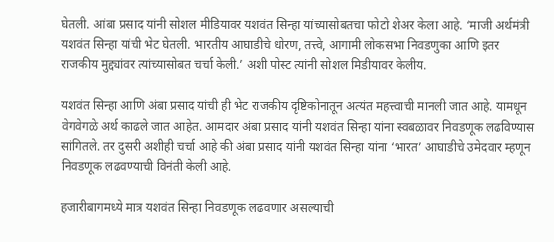घेतली. आंबा प्रसाद यांनी सोशल मीडियावर यशवंत सिन्हा यांच्यासोबतचा फोटो शेअर केला आहे. ‘माजी अर्थमंत्री यशवंत सिन्हा यांची भेट घेतली. भारतीय आघाडीचे धोरण, तत्त्वे, आगामी लोकसभा निवडणुका आणि इतर राजकीय मुद्द्यांवर त्यांच्यासोबत चर्चा केली.’ अशी पोस्ट त्यांनी सोशल मिडीयावर केलीय.

यशवंत सिन्हा आणि अंबा प्रसाद यांची ही भेट राजकीय दृष्टिकोनातून अत्यंत महत्त्वाची मानली जात आहे. यामधून वेगवेगळे अर्थ काढले जात आहेत. आमदार अंबा प्रसाद यांनी यशवंत सिन्हा यांना स्वबळावर निवडणूक लढविण्यास सांगितले. तर दुसरी अशीही चर्चा आहे की अंबा प्रसाद यांनी यशवंत सिन्हा यांना ‘भारत’ आघाडीचे उमेदवार म्हणून निवडणूक लढवण्याची विनंती केली आहे.

हजारीबागमध्ये मात्र यशवंत सिन्हा निवडणूक लढवणार असल्याची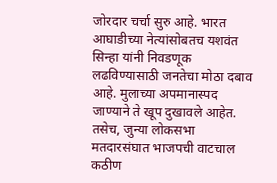जोरदार चर्चा सुरु आहे. भारत आघाडीच्या नेत्यांसोबतच यशवंत सिन्हा यांनी निवडणूक लढविण्यासाठी जनतेचा मोठा दबाव आहे. मुलाच्या अपमानास्पद जाण्याने ते खूप दुखावले आहेत. तसेच, जुन्या लोकसभा मतदारसंघात भाजपची वाटचाल कठीण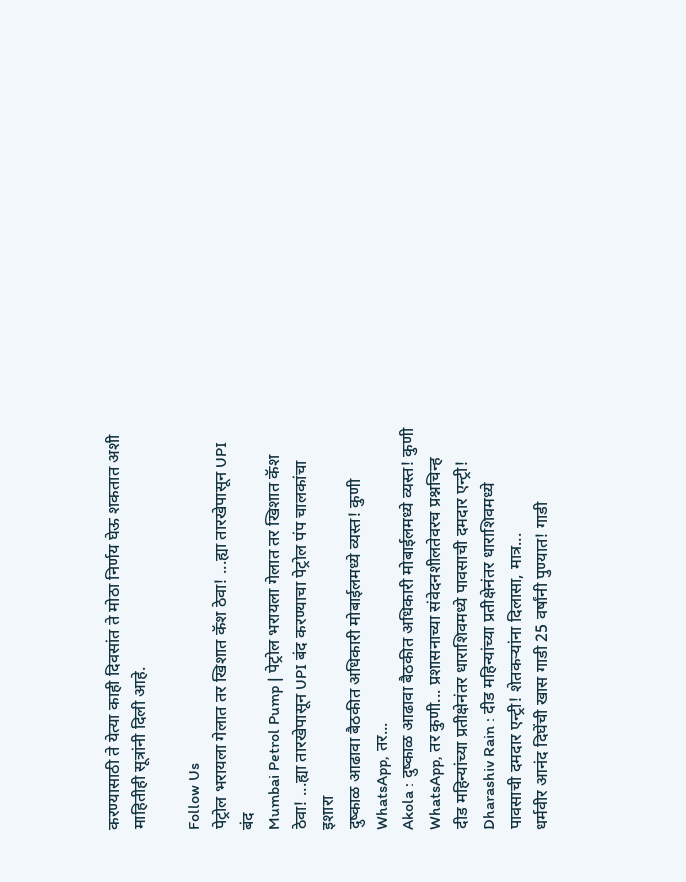करण्यासाठी ते येत्या काही दिवसांत ते मोठा निर्णय घेऊ शकतात अशी माहितीही सूत्रांनी दिली आहे.

Follow Us
पेट्रोल भरायला गेलात तर खिशात कॅश ठेवा! ...ह्या तारखेपासून UPI बंद
Mumbai Petrol Pump | पेट्रोल भरायला गेलात तर खिशात कॅश ठेवा! ...ह्या तारखेपासून UPI बंद करण्याचा पेट्रोल पंप चालकांचा इशारा
दुष्काळ आढावा बैठकीत अधिकारी मोबाईलमध्ये व्यस्त! कुणी WhatsApp, तर...
Akola : दुष्काळ आढावा बैठकीत अधिकारी मोबाईलमध्ये व्यस्त! कुणी WhatsApp, तर कुणी... प्रशासनाच्या संवेदनशीलतेवरच प्रश्नचिन्ह
दीड महिन्यांच्या प्रतीक्षेनंतर धाराशिवमध्ये पावसाची दमदार एन्ट्री!
Dharashiv Rain : दीड महिन्यांच्या प्रतीक्षेनंतर धाराशिवमध्ये पावसाची दमदार एन्ट्री! शेतकऱ्यांना दिलासा, मात्र...
धर्मवीर आनंद दिघेंची खास गाडी 25 वर्षांनी पुण्यात! गाडी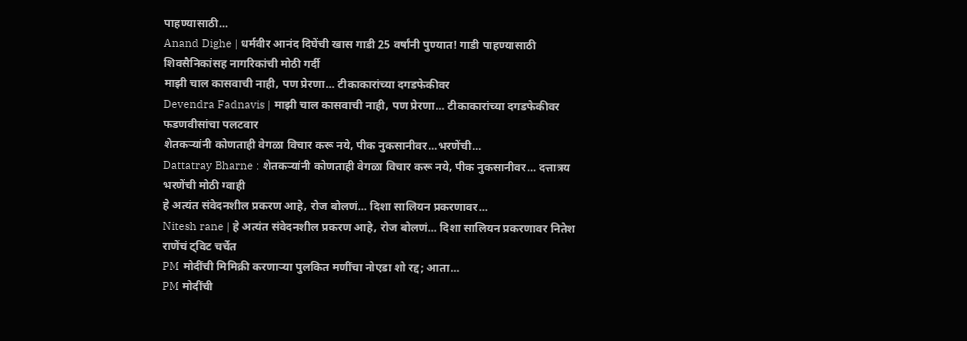पाहण्यासाठी...
Anand Dighe | धर्मवीर आनंद दिघेंची खास गाडी 25 वर्षांनी पुण्यात! गाडी पाहण्यासाठी शिवसैनिकांसह नागरिकांची मोठी गर्दी
माझी चाल कासवाची नाही, पण प्रेरणा... टीकाकारांच्या दगडफेकीवर
Devendra Fadnavis | माझी चाल कासवाची नाही, पण प्रेरणा... टीकाकारांच्या दगडफेकीवर फडणवीसांचा पलटवार
शेतकऱ्यांनी कोणताही वेगळा विचार करू नये, पीक नुकसानीवर...भरणेंची...
Dattatray Bharne : शेतकऱ्यांनी कोणताही वेगळा विचार करू नये, पीक नुकसानीवर... दत्तात्रय भरणेंची मोठी ग्वाही
हे अत्यंत संवेदनशील प्रकरण आहे, रोज बोलणं... दिशा सालियन प्रकरणावर...
Nitesh rane | हे अत्यंत संवेदनशील प्रकरण आहे, रोज बोलणं... दिशा सालियन प्रकरणावर नितेश राणेंचं ट्विट चर्चेत
PM मोदींची मिमिक्री करणाऱ्या पुलकित मणींचा नोएडा शो रद्द; आता...
PM मोदींची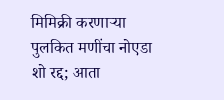मिमिक्री करणाऱ्या पुलकित मणींचा नोएडा शो रद्द; आता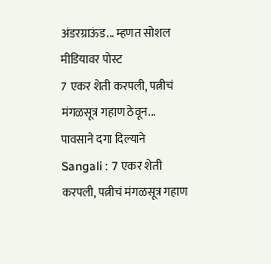अंडरग्राऊंड... म्हणत सोशल मीडियावर पोस्ट
7 एकर शेती करपली, पत्नीचं मंगळसूत्र गहाण ठेवून... पावसाने दगा दिल्याने
Sangali : 7 एकर शेती करपली, पत्नीचं मंगळसूत्र गहाण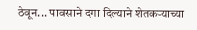ठेवून... पावसाने दगा दिल्याने शेतकऱ्याच्या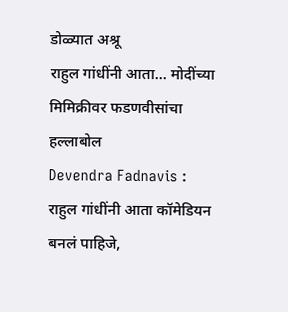डोळ्यात अश्रू
राहुल गांधींनी आता... मोदींच्या मिमिक्रीवर फडणवीसांचा हल्लाबोल
Devendra Fadnavis : राहुल गांधींनी आता कॉमेडियन बनलं पाहिजे,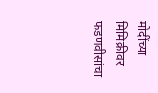मोदींच्या मिमिक्रीवर फडणवीसांचा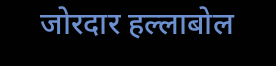जोरदार हल्लाबोल